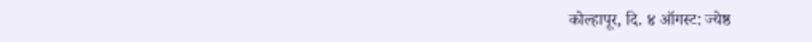कोल्हापूर, दि. ४ ऑगस्ट: ज्येष्ठ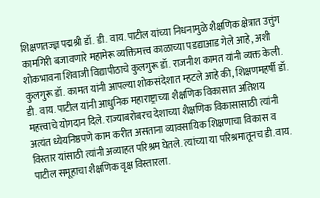शिक्षणतज्ज्ञ पद्मश्री डॉ. डी. वाय. पाटील यांच्या निधनामुळे शैक्षणिक क्षेत्रात उत्तुंग कामगिरी बजावणारे महामेरू व्यक्तिमत्त्व काळाच्या पडद्याआड गेले आहे, अशी शोकभावना शिवाजी विद्यापीठाचे कुलगुरू डॉ. राजनीश कामत यांनी व्यक्त केली.
कुलगुरू डॉ. कामत यांनी आपल्या शोकसंदेशात म्हटले आहे की, शिक्षणमहर्षी डॉ. डी. वाय. पाटील यांनी आधुनिक महाराष्ट्राच्या शैक्षणिक विकासात अतिशय महत्त्वाचे योगदान दिले. राज्याबरोबरच देशाच्या शैक्षणिक विकासासाठी त्यांनी अत्यंत ध्येयनिष्ठपणे काम करीत असताना व्यावसायिक शिक्षणाचा विकास व विस्तार यांसाठी त्यांनी अव्याहत परिश्रम घेतले. त्यांच्या या परिश्रमातूनच डी.वाय. पाटील समूहाचा शैक्षणिक वृक्ष विस्तारला.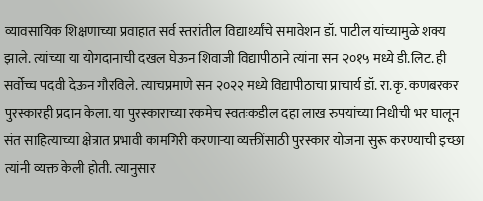व्यावसायिक शिक्षणाच्या प्रवाहात सर्व स्तरांतील विद्यार्थ्यांचे समावेशन डॉ. पाटील यांच्यामुळे शक्य झाले. त्यांच्या या योगदानाची दखल घेऊन शिवाजी विद्यापीठाने त्यांना सन २०१५ मध्ये डी.लिट. ही सर्वोच्च पदवी देऊन गौरविले. त्याचप्रमाणे सन २०२२ मध्ये विद्यापीठाचा प्राचार्य डॉ. रा.कृ. कणबरकर पुरस्कारही प्रदान केला. या पुरस्काराच्या रकमेच स्वतःकडील दहा लाख रुपयांच्या निधीची भर घालून संत साहित्याच्या क्षेत्रात प्रभावी कामगिरी करणाऱ्या व्यक्तींसाठी पुरस्कार योजना सुरू करण्याची इच्छा त्यांनी व्यक्त केली होती. त्यानुसार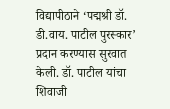विद्यापीठाने ‘पद्मश्री डॉ. डी.वाय. पाटील पुरस्कार’ प्रदान करण्यास सुरवात केली. डॉ. पाटील यांचा शिवाजी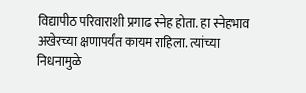विद्यापीठ परिवाराशी प्रगाढ स्नेह होता. हा स्नेहभाव अखेरच्या क्षणापर्यंत कायम राहिला. त्यांच्या निधनामुळे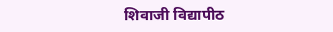शिवाजी विद्यापीठ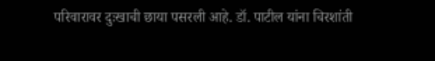परिवारावर दुःखाची छाया पसरली आहे. डॉ. पाटील यांना चिरशांती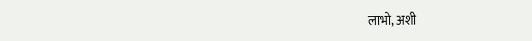लाभो, अशी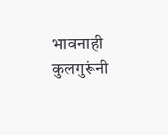भावनाही कुलगुरूंनी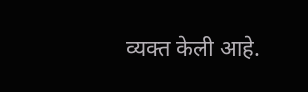व्यक्त केली आहे.